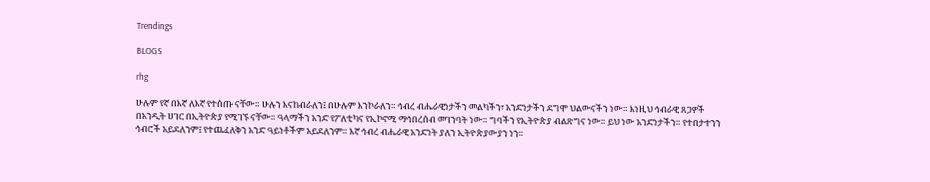Trendings

BLOGS

rhg

ሁሉም የኛ በእኛ ለእኛ የተሰጡ ናቸው። ሁሉን እናከብራለን፤ በሁሉም እንኮራለን። ኅብረ ብሔራዊነታችን መልካችን፣ አንድነታችን ደግሞ ህልውናችን ነው። እነዚህ ኅብራዊ ጸጋዎች በአንዲት ሀገር በኢትዮጵያ የሚገኙ ናቸው። ዓላማችን አንድ የፖለቲካና የኢኮኖሚ ማኅበረሰብ መገንባት ነው። ግባችን የኢትዮጵያ ብልጽግና ነው። ይህ ነው አንድነታችን። የተበታተንን ኅብሮች አይደለንም፤ የተጨፈለቅን አንድ ዓይነቶችም አይደለንም። እኛ ኅብረ ብሔራዊ አንድነት ያለን ኢትዮጵያውያን ነን።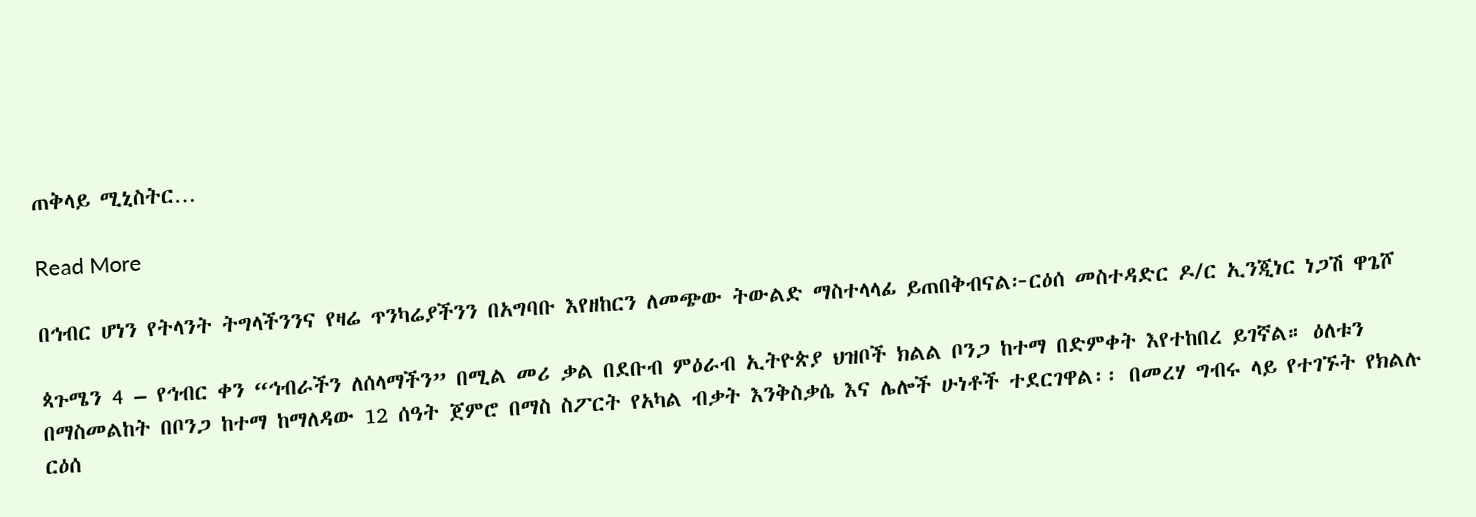ጠቅላይ ሚኒስትር…

Read More

በኅብር ሆነን የትላንት ትግላችንንና የዛሬ ጥንካሬያችንን በአግባቡ እየዘከርን ለመጭው ትውልድ ማስተላላፊ ይጠበቅብናል፦ርዕሰ መስተዳድር ዶ/ር ኢንጂነር ነጋሽ ዋጌሾ

ጳጉሜን 4 – የኅብር ቀን “ኅብራችን ለሰላማችን” በሚል መሪ ቃል በደቡብ ምዕራብ ኢትዮጵያ ህዝቦች ክልል ቦንጋ ከተማ በድምቀት እየተከበረ ይገኛል። ዕለቱን በማስመልከት በቦንጋ ከተማ ከማለዳው 12 ሰዓት ጀምሮ በማስ ስፖርት የአካል ብቃት እንቅስቃሴ እና ሌሎች ሁነቶች ተደርገዋል፡፡ በመረሃ ግብሩ ላይ የተገኙት የክልሉ ርዕሰ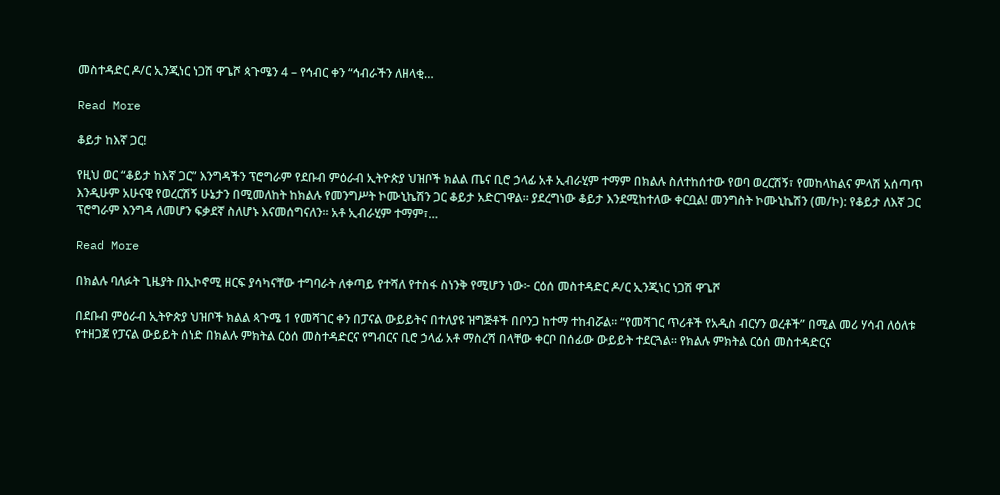መስተዳድር ዶ/ር ኢንጂነር ነጋሽ ዋጌሾ ጳጉሜን 4 – የኅብር ቀን “ኅብራችን ለዘላቂ…

Read More

ቆይታ ከእኛ ጋር!

የዚህ ወር “ቆይታ ከእኛ ጋር” እንግዳችን ፕሮግራም የደቡብ ምዕራብ ኢትዮጵያ ህዝቦች ክልል ጤና ቢሮ ኃላፊ አቶ ኢብራሂም ተማም በክልሉ ስለተከሰተው የወባ ወረርሽኝ፣ የመከላከልና ምላሽ አሰጣጥ እንዲሁም አሁናዊ የወረርሽኝ ሁኔታን በሚመለከት ከክልሉ የመንግሥት ኮሙኒኬሽን ጋር ቆይታ አድርገዋል። ያደረግነው ቆይታ እንደሚከተለው ቀርቧል! መንግስት ኮሙኒኬሽን (መ/ኮ): የቆይታ ለእኛ ጋር ፕሮግራም እንግዳ ለመሆን ፍቃደኛ ስለሆኑ እናመሰግናለን። አቶ ኢብራሂም ተማም፣…

Read More

በክልሉ ባለፉት ጊዜያት በኢኮኖሚ ዘርፍ ያሳካናቸው ተግባራት ለቀጣይ የተሻለ የተስፋ ስነንቅ የሚሆን ነው፦ ርዕሰ መስተዳድር ዶ/ር ኢንጂነር ነጋሽ ዋጌሾ

በደቡብ ምዕራብ ኢትዮጵያ ህዝቦች ክልል ጳጉሜ 1 የመሻገር ቀን በፓናል ውይይትና በተለያዩ ዝግጅቶች በቦንጋ ከተማ ተከብሯል፡፡ “የመሻገር ጥሪቶች የአዲስ ብርሃን ወረቶች” በሚል መሪ ሃሳብ ለዕለቱ የተዘጋጀ የፓናል ውይይት ሰነድ በክልሉ ምክትል ርዕሰ መስተዳድርና የግብርና ቢሮ ኃላፊ አቶ ማስረሻ በላቸው ቀርቦ በሰፊው ውይይት ተደርጓል፡፡ የክልሉ ምክትል ርዕሰ መስተዳድርና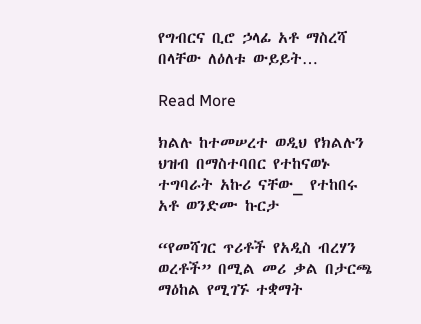የግብርና ቢሮ ኃላፊ አቶ ማስረሻ በላቸው ለዕለቱ ውይይት…

Read More

ክልሉ ከተመሠረተ ወዲህ የክልሉን ህዝብ በማስተባበር የተከናወኑ ተግባራት አኩሪ ናቸው_ የተከበሩ አቶ ወንድሙ ኩርታ

“የመሻገር ጥሪቶች የአዲስ ብረሃን ወረቶች” በሚል መሪ ቃል በታርጫ ማዕከል የሚገኙ ተቋማት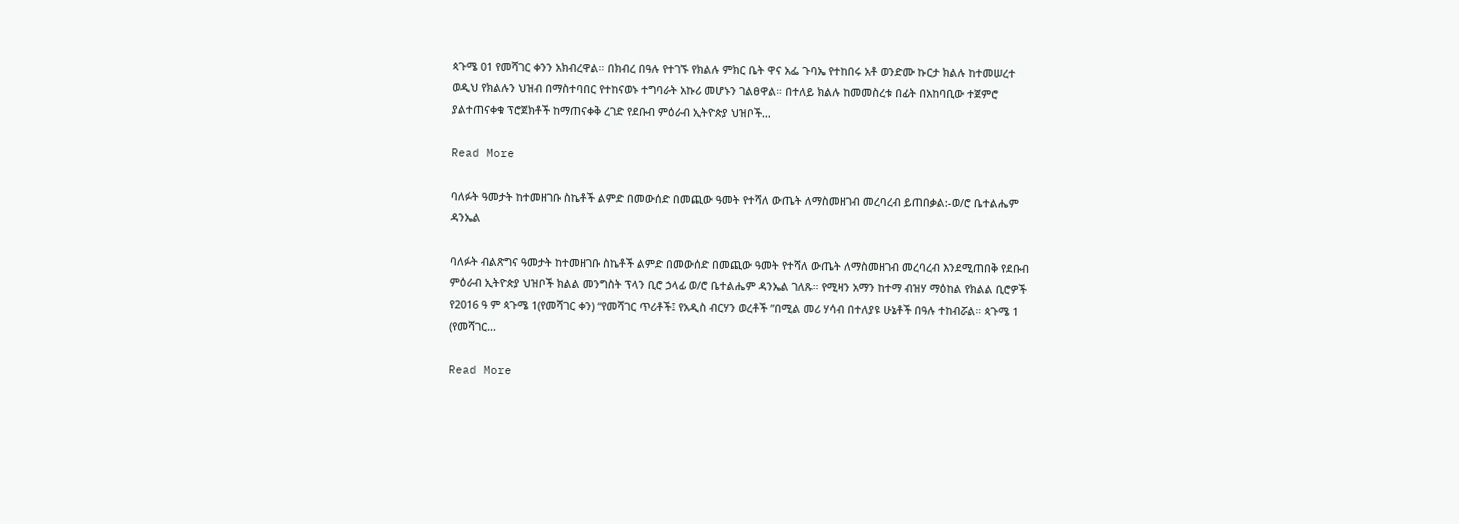ጳጉሜ 01 የመሻገር ቀንን አክብረዋል። በክብረ በዓሉ የተገኙ የክልሉ ምክር ቤት ዋና አፌ ጉባኤ የተከበሩ አቶ ወንድሙ ኩርታ ክልሉ ከተመሠረተ ወዲህ የክልሉን ህዝብ በማስተባበር የተከናወኑ ተግባራት አኩሪ መሆኑን ገልፀዋል። በተለይ ክልሉ ከመመስረቱ በፊት በአከባቢው ተጀምሮ ያልተጠናቀቁ ፕሮጀክቶች ከማጠናቀቅ ረገድ የደቡብ ምዕራብ ኢትዮጵያ ህዝቦች…

Read More

ባለፉት ዓመታት ከተመዘገቡ ስኬቶች ልምድ በመውሰድ በመጪው ዓመት የተሻለ ውጤት ለማስመዘገብ መረባረብ ይጠበቃል:-ወ/ሮ ቤተልሔም ዳንኤል

ባለፉት ብልጽግና ዓመታት ከተመዘገቡ ስኬቶች ልምድ በመውሰድ በመጪው ዓመት የተሻለ ውጤት ለማስመዘገብ መረባረብ እንደሚጠበቅ የደቡብ ምዕራብ ኢትዮጵያ ህዝቦች ክልል መንግስት ፕላን ቢሮ ኃላፊ ወ/ሮ ቤተልሔም ዳንኤል ገለጹ። የሚዛን አማን ከተማ ብዝሃ ማዕከል የክልል ቢሮዎች የ2016 ዓ ም ጳጉሜ 1(የመሻገር ቀን) “የመሻገር ጥሪቶች፤ የአዲስ ብርሃን ወረቶች ”በሚል መሪ ሃሳብ በተለያዩ ሁኔቶች በዓሉ ተከብሯል። ጳጉሜ 1 (የመሻገር…

Read More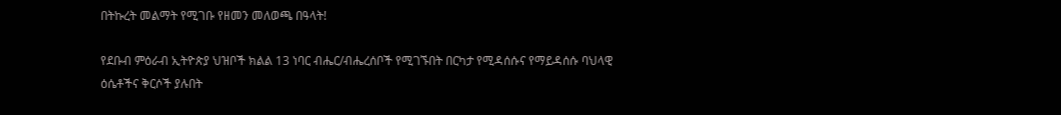በትኩረት መልማት የሚገቡ የዘመን መለወጫ በዓላት!

የደቡብ ምዕራብ ኢትዮጵያ ህዝቦች ክልል 13 ነባር ብሔር/ብሔረሰቦች የሚገኙበት በርካታ የሚዳሰሱና የማይዳሰሱ ባህላዊ ዕሴቶችና ቅርሶች ያሉበት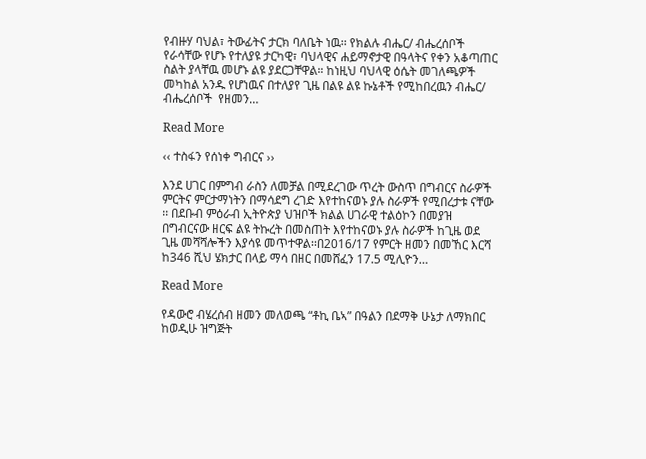የብዙሃ ባህል፣ ትውፊትና ታርክ ባለቤት ነዉ፡፡ የክልሉ ብሔር/ ብሔረሰቦች የራሳቸው የሆኑ የተለያዩ ታርካዊ፣ ባህላዊና ሐይማኖታዊ በዓላትና የቀን አቆጣጠር ስልት ያላቸዉ መሆኑ ልዩ ያደርጋቸዋል። ከነዚህ ባህላዊ ዕሴት መገለጫዎች መካከል አንዱ የሆነዉና በተለያየ ጊዜ በልዩ ልዩ ኩኔቶች የሚከበረዉን ብሔር/ ብሔረሰቦች  የዘመን…

Read More

‹‹ ተስፋን የሰነቀ ግብርና ››

እንደ ሀገር በምግብ ራስን ለመቻል በሚደረገው ጥረት ውስጥ በግብርና ስራዎች ምርትና ምርታማነትን በማሳደግ ረገድ እየተከናወኑ ያሉ ስራዎች የሚበረታቱ ናቸው ፡፡ በደቡብ ምዕራብ ኢትዮጵያ ህዝቦች ክልል ሀገራዊ ተልዕኮን በመያዝ በግብርናው ዘርፍ ልዩ ትኩረት በመስጠት እየተከናወኑ ያሉ ስራዎች ከጊዜ ወደ ጊዜ መሻሻሎችን እያሳዩ መጥተዋል፡፡በ2016/17 የምርት ዘመን በመኸር እርሻ ከ346 ሺህ ሄክታር በላይ ማሳ በዘር በመሸፈን 17.5 ሚሊዮን…

Read More

የዳውሮ ብሄረሰብ ዘመን መለወጫ “ቶኪ ቤኣ” በዓልን በደማቅ ሁኔታ ለማክበር ከወዲሁ ዝግጅት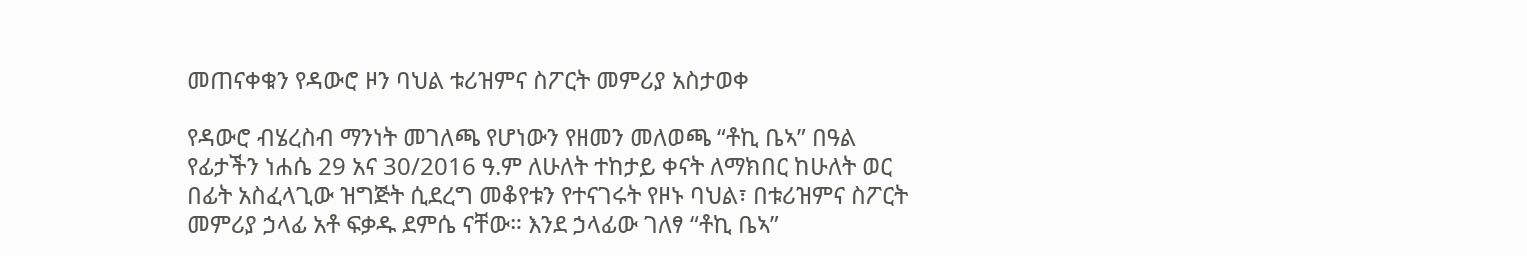መጠናቀቁን የዳውሮ ዞን ባህል ቱሪዝምና ስፖርት መምሪያ አስታወቀ

የዳውሮ ብሄረስብ ማንነት መገለጫ የሆነውን የዘመን መለወጫ “ቶኪ ቤኣ” በዓል የፊታችን ነሐሴ 29 አና 30/2016 ዓ.ም ለሁለት ተከታይ ቀናት ለማክበር ከሁለት ወር በፊት አስፈላጊው ዝግጅት ሲደረግ መቆየቱን የተናገሩት የዞኑ ባህል፣ በቱሪዝምና ስፖርት መምሪያ ኃላፊ አቶ ፍቃዱ ደምሴ ናቸው። እንደ ኃላፊው ገለፃ “ቶኪ ቤኣ”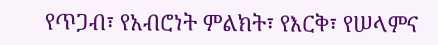የጥጋብ፣ የአብሮነት ምልክት፣ የእርቅ፣ የሠላምና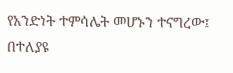የአንድነት ተምሳሌት መሆኑን ተናግረው፤ በተለያዩ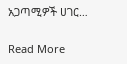አጋጣሚዎች ሀገር…

Read More